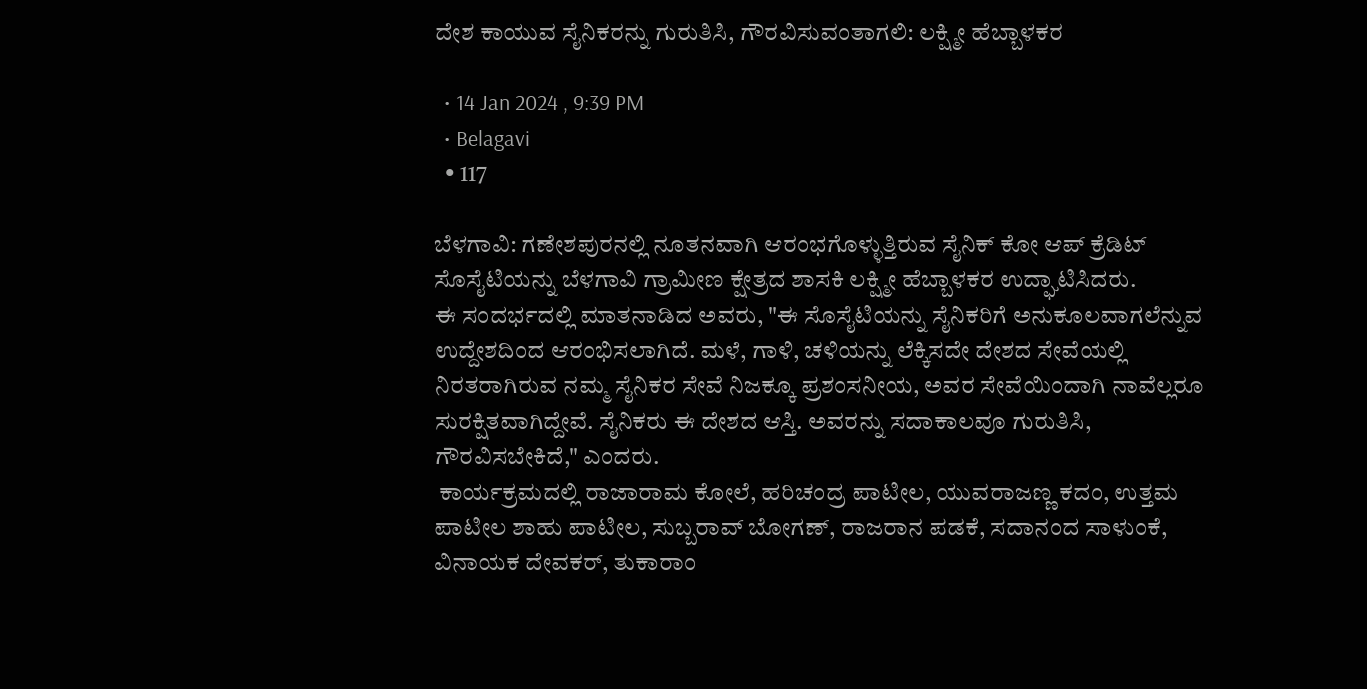ದೇಶ ಕಾಯುವ ಸೈನಿಕರನ್ನು ಗುರುತಿಸಿ, ಗೌರವಿಸುವಂತಾಗಲಿ: ಲಕ್ಷ್ಮೀ ಹೆಬ್ಬಾಳಕರ

  • 14 Jan 2024 , 9:39 PM
  • Belagavi
  • 117

ಬೆಳಗಾವಿ: ಗಣೇಶಪುರನಲ್ಲಿ ನೂತನವಾಗಿ ಆರಂಭಗೊಳ್ಳುತ್ತಿರುವ ಸೈನಿಕ್ ಕೋ ಆಪ್ ಕ್ರೆಡಿಟ್ ಸೊಸೈಟಿಯನ್ನು ಬೆಳಗಾವಿ ಗ್ರಾಮೀಣ ಕ್ಷೇತ್ರದ ಶಾಸಕಿ ಲಕ್ಷ್ಮೀ ಹೆಬ್ಬಾಳಕರ ಉದ್ಘಾಟಿಸಿದರು.
ಈ ಸಂದರ್ಭದಲ್ಲಿ ಮಾತನಾಡಿದ ಅವರು, "ಈ ಸೊಸೈಟಿಯನ್ನು ಸೈನಿಕರಿಗೆ ಅನುಕೂಲವಾಗಲೆನ್ನುವ ಉದ್ದೇಶದಿಂದ ಆರಂಭಿಸಲಾಗಿದೆ. ಮಳೆ, ಗಾಳಿ, ಚಳಿಯನ್ನು ಲೆಕ್ಕಿಸದೇ ದೇಶದ ಸೇವೆಯಲ್ಲಿ ನಿರತರಾಗಿರುವ ನಮ್ಮ ಸೈನಿಕರ ಸೇವೆ ನಿಜಕ್ಕೂ ಪ್ರಶಂಸನೀಯ, ಅವರ ಸೇವೆಯಿಂದಾಗಿ ನಾವೆಲ್ಲರೂ ಸುರಕ್ಷಿತವಾಗಿದ್ದೇವೆ. ಸೈನಿಕರು ಈ ದೇಶದ ಆಸ್ತಿ. ಅವರನ್ನು ಸದಾಕಾಲವೂ ಗುರುತಿಸಿ, ಗೌರವಿಸಬೇಕಿದೆ," ಎಂದರು.
 ಕಾರ್ಯಕ್ರಮದಲ್ಲಿ ರಾಜಾರಾಮ ಕೋಲೆ, ಹರಿಚಂದ್ರ ಪಾಟೀಲ, ಯುವರಾಜಣ್ಣ ಕದಂ, ಉತ್ತಮ ಪಾಟೀಲ ಶಾಹು ಪಾಟೀಲ, ಸುಬ್ಬರಾವ್ ಬೋಗಣ್, ರಾಜರಾನ ಪಡಕೆ, ಸದಾನಂದ ಸಾಳುಂಕೆ, ವಿನಾಯಕ ದೇವಕರ್, ತುಕಾರಾಂ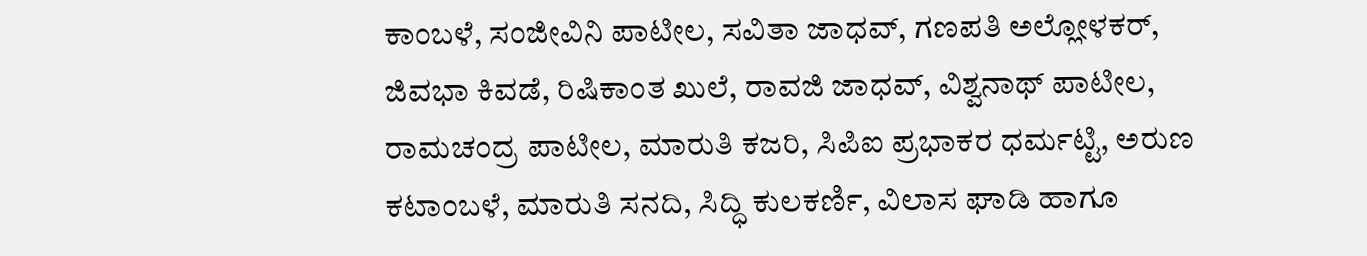ಕಾಂಬಳೆ, ಸಂಜೀವಿನಿ ಪಾಟೀಲ, ಸವಿತಾ ಜಾಧವ್, ಗಣಪತಿ ಅಲ್ಲೋಳಕರ್, ಜಿವಭಾ ಕಿವಡೆ, ರಿಷಿಕಾಂತ ಖುಲೆ, ರಾವಜಿ ಜಾಧವ್, ವಿಶ್ವನಾಥ್ ಪಾಟೀಲ, ರಾಮಚಂದ್ರ ಪಾಟೀಲ, ಮಾರುತಿ ಕಜರಿ, ಸಿಪಿಐ ಪ್ರಭಾಕರ ಧರ್ಮಟ್ಟಿ, ಅರುಣ ಕಟಾಂಬಳೆ, ಮಾರುತಿ ಸನದಿ, ಸಿದ್ಧಿ ಕುಲಕರ್ಣಿ, ವಿಲಾಸ ಘಾಡಿ ಹಾಗೂ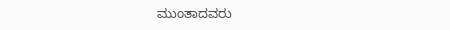ಮುಂತಾದವರು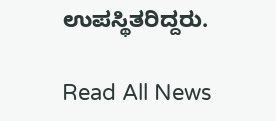ಉಪಸ್ಥಿತರಿದ್ದರು.

Read All News